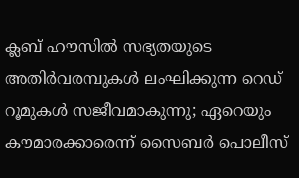ക്ലബ് ഹൗസില്‍ സഭ്യതയുടെ അതിര്‍വരമ്പുകള്‍ ലംഘിക്കുന്ന റെഡ് റൂമുകള്‍ സജീവമാകുന്നു; ഏറെയും കൗമാരക്കാരെന്ന് സൈബര്‍ പൊലീസ്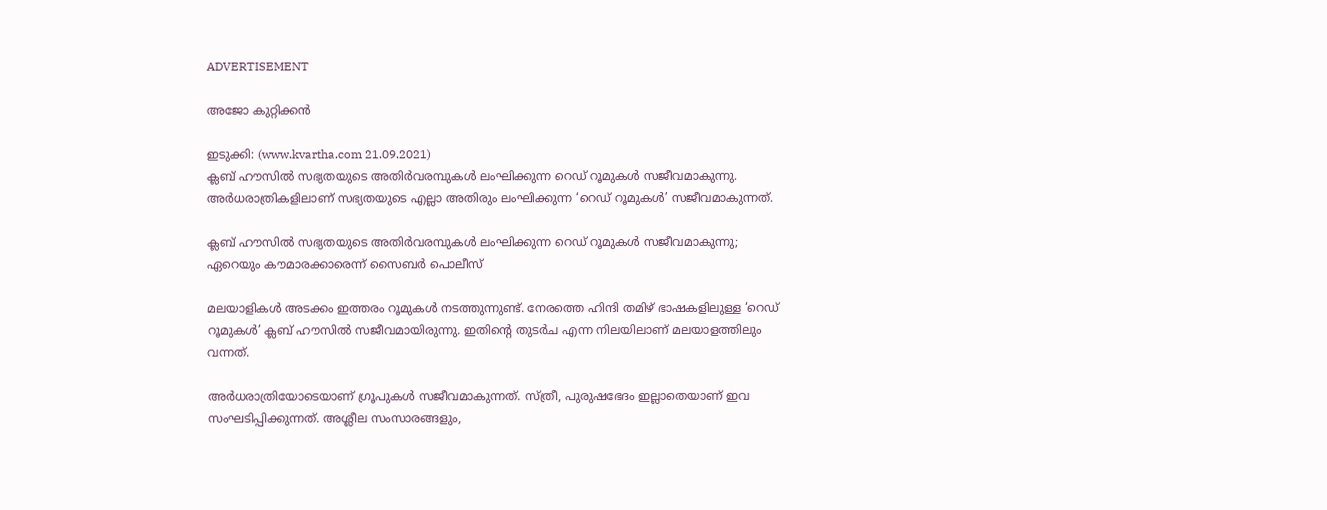ADVERTISEMENT

അജോ കുറ്റിക്കൻ

ഇടുക്കി: (www.kvartha.com 21.09.2021)
ക്ലബ് ഹൗസില്‍ സഭ്യതയുടെ അതിര്‍വരമ്പുകള്‍ ലംഘിക്കുന്ന റെഡ് റൂമുകള്‍ സജീവമാകുന്നു. അര്‍ധരാത്രികളിലാണ് സഭ്യതയുടെ എല്ലാ അതിരും ലംഘിക്കുന്ന ‘റെഡ് റൂമുകള്‍’ സജീവമാകുന്നത്.

ക്ലബ് ഹൗസില്‍ സഭ്യതയുടെ അതിര്‍വരമ്പുകള്‍ ലംഘിക്കുന്ന റെഡ് റൂമുകള്‍ സജീവമാകുന്നു; ഏറെയും കൗമാരക്കാരെന്ന് സൈബര്‍ പൊലീസ്

മലയാളികള്‍ അടക്കം ഇത്തരം റൂമുകള്‍ നടത്തുന്നുണ്ട്. നേരത്തെ ഹിന്ദി തമിഴ് ഭാഷകളിലുള്ള ‘റെഡ് റൂമുകള്‍’ ക്ലബ് ഹൗസില്‍ സജീവമായിരുന്നു. ഇതിന്റെ തുടര്‍ച എന്ന നിലയിലാണ് മലയാളത്തിലും വന്നത്.

അര്‍ധരാത്രിയോടെയാണ് ഗ്രൂപുകള്‍ സജീവമാകുന്നത്. സ്ത്രീ, പുരുഷഭേദം ഇല്ലാതെയാണ് ഇവ സംഘടിപ്പിക്കുന്നത്. അശ്ലീല സംസാരങ്ങളും,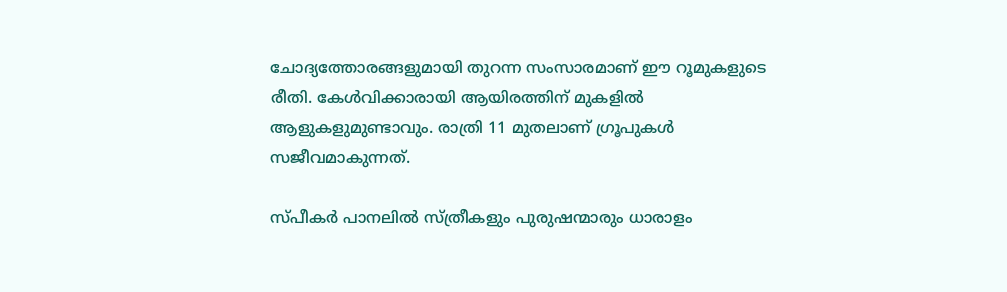ചോദ്യത്തോരങ്ങളുമായി തുറന്ന സംസാരമാണ് ഈ റൂമുകളുടെ രീതി. കേള്‍വിക്കാരായി ആയിരത്തിന് മുകളില്‍ ആളുകളുമുണ്ടാവും. രാത്രി 11 മുതലാണ് ഗ്രൂപുകൾ സജീവമാകുന്നത്.

സ്പീകര്‍ പാനലില്‍ സ്ത്രീകളും പുരുഷന്മാരും ധാരാളം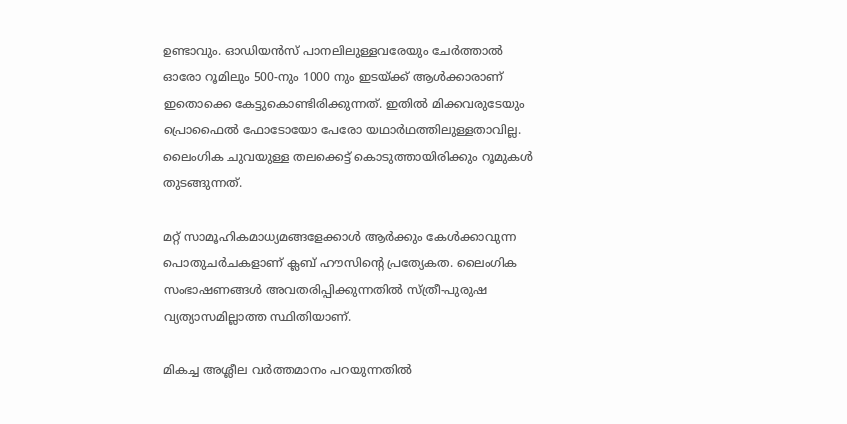ഉണ്ടാവും. ഓഡിയന്‍സ് പാനലിലുള്ളവരേയും ചേര്‍ത്താല്‍ ഓരോ റൂമിലും 500-നും 1000 നും ഇടയ്ക്ക് ആള്‍ക്കാരാണ് ഇതൊക്കെ കേട്ടുകൊണ്ടിരിക്കുന്നത്. ഇതില്‍ മിക്കവരുടേയും പ്രൊഫൈല്‍ ഫോടോയോ പേരോ യഥാര്‍ഥത്തിലുള്ളതാവില്ല. ലൈംഗിക ചുവയുള്ള തലക്കെട്ട് കൊടുത്തായിരിക്കും റൂമുകള്‍ തുടങ്ങുന്നത്.

മറ്റ് സാമൂഹികമാധ്യമങ്ങളേക്കാള്‍ ആര്‍ക്കും കേള്‍ക്കാവുന്ന പൊതുചര്‍ചകളാണ് ക്ലബ് ഹൗസിന്റെ പ്രത്യേകത. ലൈംഗിക സംഭാഷണങ്ങള്‍ അവതരിപ്പിക്കുന്നതില്‍ സ്ത്രീ-പുരുഷ വ്യത്യാസമില്ലാത്ത സ്ഥിതിയാണ്.

മികച്ച അശ്ലീല വര്‍ത്തമാനം പറയുന്നതില്‍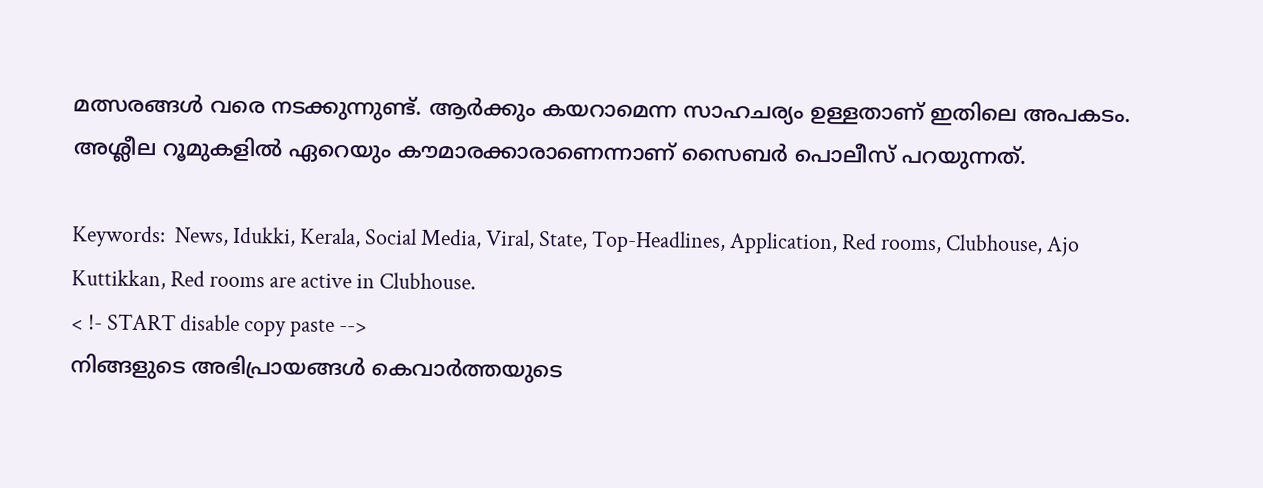മത്സരങ്ങള്‍ വരെ നടക്കുന്നുണ്ട്. ആര്‍ക്കും കയറാമെന്ന സാഹചര്യം ഉള്ളതാണ് ഇതിലെ അപകടം. അശ്ലീല റൂമുകളില്‍ ഏറെയും കൗമാരക്കാരാണെന്നാണ് സൈബര്‍ പൊലീസ് പറയുന്നത്.

Keywords:  News, Idukki, Kerala, Social Media, Viral, State, Top-Headlines, Application, Red rooms, Clubhouse, Ajo Kuttikkan, Red rooms are active in Clubhouse.
< !- START disable copy paste -->
നിങ്ങളുടെ അഭിപ്രായങ്ങൾ കെവാർത്തയുടെ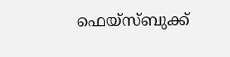ഫെയ്‌സ്‌ബുക്ക്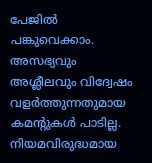പേജിൽ പങ്കുവെക്കാം. അസഭ്യവും അശ്ലീലവും വിദ്വേഷം വളർത്തുന്നതുമായ കമന്റുകൾ പാടില്ല. നിയമവിരുദ്ധമായ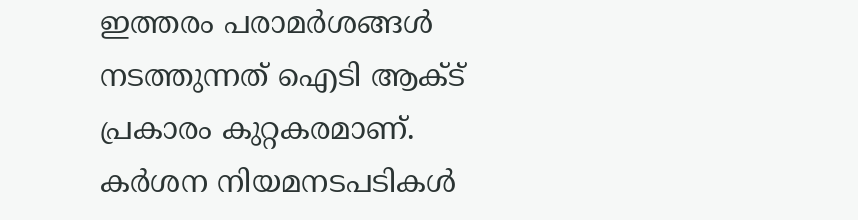ഇത്തരം പരാമർശങ്ങൾ നടത്തുന്നത് ഐടി ആക്ട് പ്രകാരം കുറ്റകരമാണ്. കർശന നിയമനടപടികൾ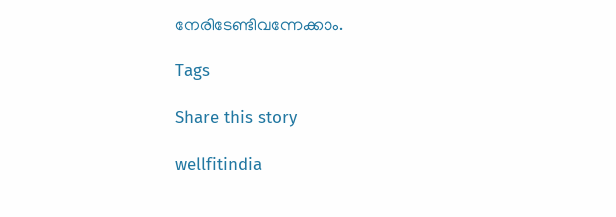നേരിടേണ്ടിവന്നേക്കാം.

Tags

Share this story

wellfitindia